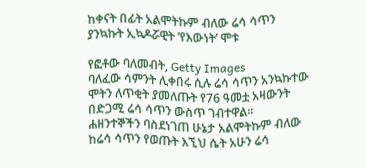ከቀናት በፊት አልሞትኩም ብለው ሬሳ ሳጥን ያንኳኩት ኢኳዶሯዊት ‘የእውነት’ ሞቱ

የፎቶው ባለመብት, Getty Images
ባለፈው ሳምንት ሊቀበሩ ሲሉ ሬሳ ሳጥን አንኳኩተው ሞትን ለጥቂት ያመለጡት የ76 ዓመቷ አዛውንት በድጋሚ ሬሳ ሳጥን ውስጥ ገብተዋል።
ሐዘንተኞችን ባስደነገጠ ሁኔታ አልሞትኩም ብለው ከሬሳ ሳጥን የወጡት እኚህ ሴት አሁን ሬሳ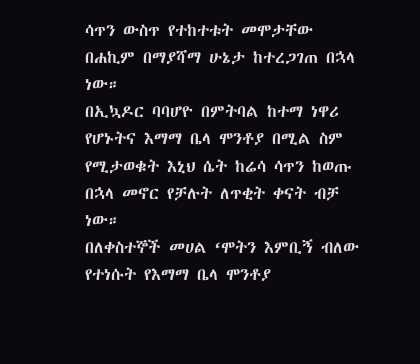ሳጥን ውስጥ የተከተቱት መሞታቸው በሐኪም በማያሻማ ሁኔታ ከተረጋገጠ በኋላ ነው።
በኢኳዶር ባባሆዮ በምትባል ከተማ ነዋሪ የሆኑትና እማማ ቤላ ሞንቶያ በሚል ስም የሚታወቁት እኒህ ሴት ከሬሳ ሳጥን ከወጡ በኋላ መኖር የቻሉት ለጥቂት ቀናት ብቻ ነው።
በለቀስተኞች መሀል ‘ሞትን እምቢኝ ብለው የተነሱት የእማማ ቤላ ሞንቶያ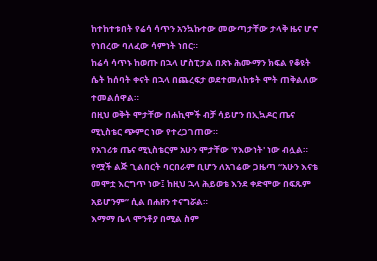ከተከተቱበት የሬሳ ሳጥን አንኳኩተው መውጣታቸው ታላቅ ዜና ሆኖ የነበረው ባለፈው ሳምነት ነበር።
ከሬሳ ሳጥኑ ከወጡ በኋላ ሆስፒታል በጽኑ ሕሙማን ክፍል የቆዩት ሴት ከሰባት ቀናት በኋላ በጨረፍታ ወደተመለከቱት ሞት ጠቅልለው ተመልሰዋል።
በዚህ ወቅት ሞታቸው በሐኪሞች ብቻ ሳይሆን በኢኳዶር ጤና ሚኒስቴር ጭምር ነው የተረጋገጠው።
የአገሪቱ ጤና ሚኒስቴርም አሁን ሞታቸው 'የእውነት' ነው ብሏል።
የሟች ልጅ ጊልበርት ባርበራም ቢሆን ለአገሬው ጋዜጣ “አሁን እናቴ መሞቷ እርግጥ ነው፤ ከዚህ ኋላ ሕይወቴ እንደ ቀድሞው በፍጹም አይሆንም” ሲል በሐዘን ተናግሯል።
እማማ ቤላ ሞንቶያ በሚል ስም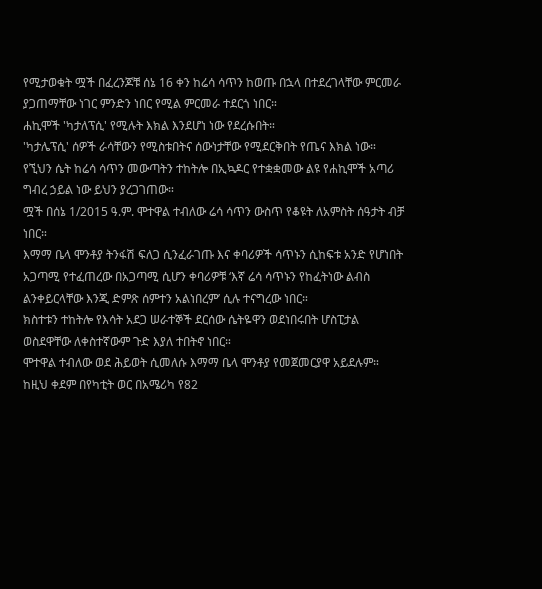የሚታወቁት ሟች በፈረንጆቹ ሰኔ 16 ቀን ከሬሳ ሳጥን ከወጡ በኋላ በተደረገላቸው ምርመራ ያጋጠማቸው ነገር ምንድን ነበር የሚል ምርመራ ተደርጎ ነበር።
ሐኪሞች 'ካታለፕሲ' የሚሉት እክል እንደሆነ ነው የደረሱበት።
'ካታሌፕሲ' ሰዎች ራሳቸውን የሚስቱበትና ሰውነታቸው የሚደርቅበት የጤና እክል ነው።
የኚህን ሴት ከሬሳ ሳጥን መውጣትን ተከትሎ በኢኳዶር የተቋቋመው ልዩ የሐኪሞች አጣሪ ግብረ ኃይል ነው ይህን ያረጋገጠው።
ሟች በሰኔ 1/2015 ዓ.ም. ሞተዋል ተብለው ሬሳ ሳጥን ውስጥ የቆዩት ለአምስት ሰዓታት ብቻ ነበር።
እማማ ቤላ ሞንቶያ ትንፋሽ ፍለጋ ሲንፈራገጡ እና ቀባሪዎች ሳጥኑን ሲከፍቱ አንድ የሆነበት አጋጣሚ የተፈጠረው በአጋጣሚ ሲሆን ቀባሪዎቹ ‘እኛ ሬሳ ሳጥኑን የከፈትነው ልብስ ልንቀይርላቸው እንጂ ድምጽ ሰምተን አልነበረም’ ሲሉ ተናግረው ነበር።
ክስተቱን ተከትሎ የእሳት አደጋ ሠራተኞች ደርሰው ሴትዬዋን ወደነበሩበት ሆስፒታል ወስደዋቸው ለቀስተኛውም ጉድ እያለ ተበትኖ ነበር።
ሞተዋል ተብለው ወደ ሕይወት ሲመለሱ እማማ ቤላ ሞንቶያ የመጀመርያዋ አይደሉም።
ከዚህ ቀደም በየካቲት ወር በአሜሪካ የ82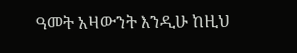ዓመት አዛውንት እንዲሁ ከዚህ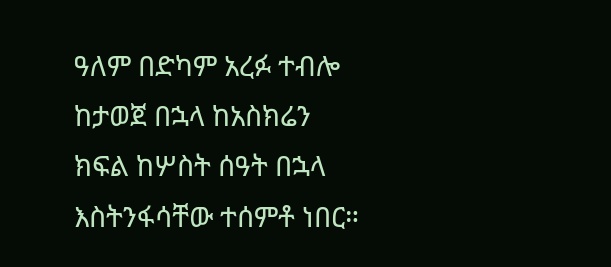ዓለም በድካም አረፉ ተብሎ ከታወጀ በኋላ ከአስክሬን ክፍል ከሦስት ሰዓት በኋላ እስትንፋሳቸው ተሰምቶ ነበር።